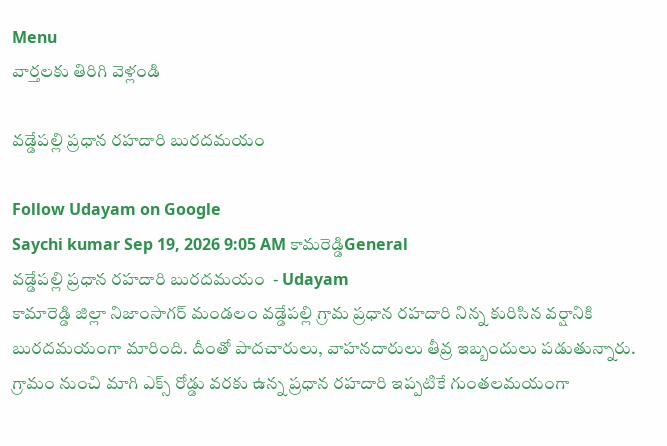Menu
వార్తలకు తిరిగి వెళ్లండి

వడ్డేపల్లి ప్రధాన రహదారి బురదమయం

Follow Udayam on Google
Saychi kumar Sep 19, 2026 9:05 AM కామరెడ్డిGeneral
వడ్డేపల్లి ప్రధాన రహదారి బురదమయం  - Udayam
కామారెడ్డి జిల్లా నిజాంసాగర్ మండలం వడ్డేపల్లి గ్రామ ప్రధాన రహదారి నిన్న కురిసిన వర్షానికి బురదమయంగా మారింది. దీంతో పాదచారులు, వాహనదారులు తీవ్ర ఇబ్బందులు పడుతున్నారు. గ్రామం నుంచి మాగి ఎక్స్ రోడ్డు వరకు ఉన్న ప్రధాన రహదారి ఇప్పటికే గుంతలమయంగా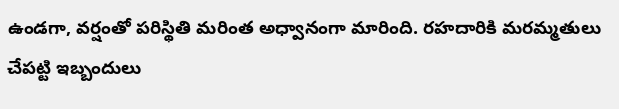ఉండగా, వర్షంతో పరిస్థితి మరింత అధ్వానంగా మారింది. రహదారికి మరమ్మతులు చేపట్టి ఇబ్బందులు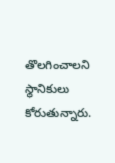తొలగించాలని స్థానికులు కోరుతున్నారు.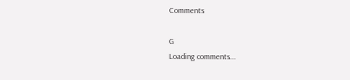Comments

G
Loading comments...